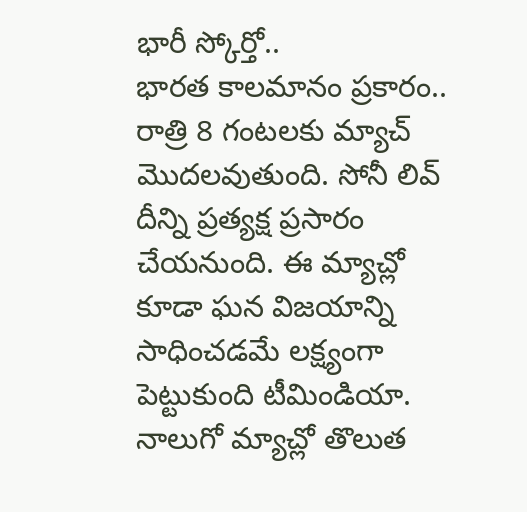భారీ స్కోర్తో..
భారత కాలమానం ప్రకారం.. రాత్రి 8 గంటలకు మ్యాచ్ మొదలవుతుంది. సోనీ లివ్ దీన్ని ప్రత్యక్ష ప్రసారం చేయనుంది. ఈ మ్యాచ్లో కూడా ఘన విజయాన్ని సాధించడమే లక్ష్యంగా పెట్టుకుంది టీమిండియా. నాలుగో మ్యాచ్లో తొలుత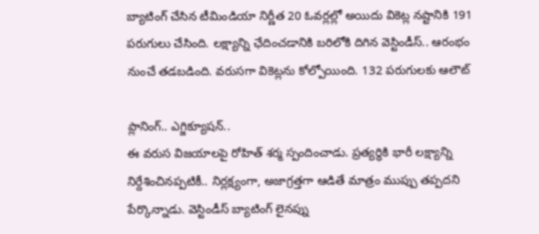బ్యాటింగ్ చేసిన టీమిండియా నిర్ణీత 20 ఓవర్లల్లో అయిదు వికెట్ల నష్టానికి 191 పరుగులు చేసింది. లక్ష్యాన్ని ఛేదించడానికి బరిలోకి దిగిన వెస్టిండీస్.. ఆరంభం నుంచే తడబడింది. వరుసగా వికెట్లను కోల్పోయింది. 132 పరుగులకు ఆలౌట్

ప్లానింగ్.. ఎగ్జిక్యూషన్..
ఈ వరుస విజయాలపై రోహిత్ శర్మ స్పందించాడు. ప్రత్యర్థికి భారీ లక్ష్యాన్ని నిర్దేశించినప్పటికీ.. నిర్లక్ష్యంగా, అజాగ్రత్తగా ఆడితే మాత్రం ముప్పు తప్పదని పేర్కొన్నాడు. వెస్టిండీస్ బ్యాటింగ్ లైనప్ను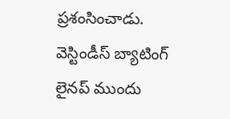ప్రశంసించాడు. వెస్టిండీస్ బ్యాటింగ్ లైనప్ ముందు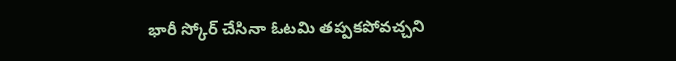భారీ స్కోర్ చేసినా ఓటమి తప్పకపోవచ్చని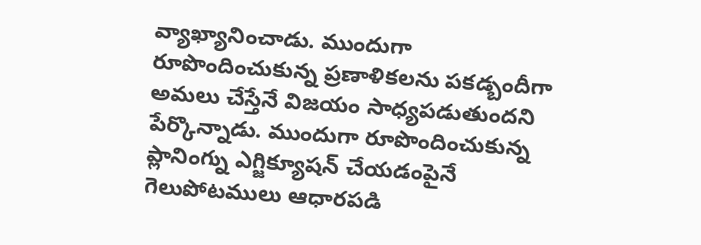వ్యాఖ్యానించాడు. ముందుగా రూపొందించుకున్న ప్రణాళికలను పకడ్బందీగా అమలు చేస్తేనే విజయం సాధ్యపడుతుందని పేర్కొన్నాడు. ముందుగా రూపొందించుకున్న ప్లానింగ్ను ఎగ్జిక్యూషన్ చేయడంపైనే గెలుపోటములు ఆధారపడి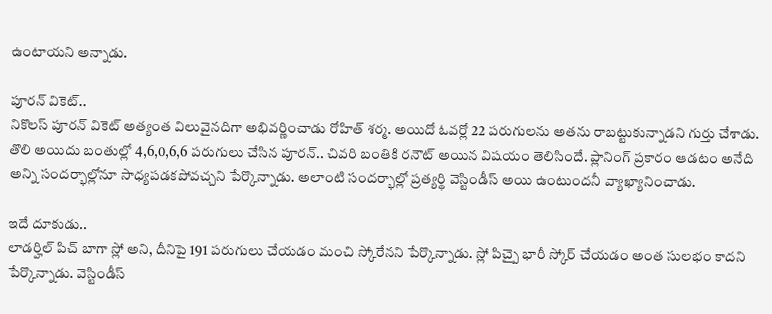ఉంటాయని అన్నాడు.

పూరన్ వికెట్..
నికొలస్ పూరన్ వికెట్ అత్యంత విలువైనదిగా అభివర్ణించాడు రోహిత్ శర్మ. అయిదో ఓవర్లో 22 పరుగులను అతను రాబట్టుకున్నాడని గుర్తు చేశాడు. తొలి అయిదు బంతుల్లో 4,6,0,6,6 పరుగులు చేసిన పూరన్.. చివరి బంతికి రనౌట్ అయిన విషయం తెలిసిందే. ప్లానింగ్ ప్రకారం ఆడటం అనేది అన్ని సందర్భాల్లోనూ సాధ్యపడకపోవచ్చని పేర్కొన్నాడు. అలాంటి సందర్భాల్లో ప్రత్యర్థి వెస్టిండీస్ అయి ఉంటుందనీ వ్యాఖ్యానించాడు.

ఇదే దూకుడు..
లాడర్హిల్ పిచ్ బాగా స్లో అని, దీనిపై 191 పరుగులు చేయడం మంచి స్కోరేనని పేర్కొన్నాడు. స్లో పిచ్పై భారీ స్కోర్ చేయడం అంత సులభం కాదని పేర్కొన్నాడు. వెస్టిండీస్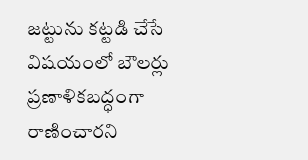జట్టును కట్టడి చేసే విషయంలో బౌలర్లు ప్రణాళికబద్ధంగా రాణించారని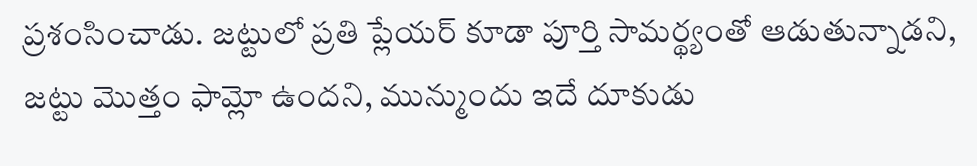ప్రశంసించాడు. జట్టులో ప్రతి ప్లేయర్ కూడా పూర్తి సామర్థ్యంతో ఆడుతున్నాడని, జట్టు మొత్తం ఫామ్లో ఉందని, మున్ముందు ఇదే దూకుడు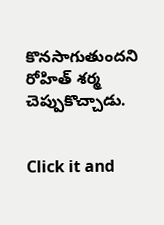కొనసాగుతుందని రోహిత్ శర్మ చెప్పుకొచ్చాడు.


Click it and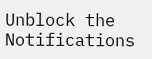Unblock the Notifications